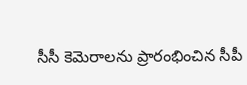సీసీ కెమెరాలను ప్రారంభించిన సీపీ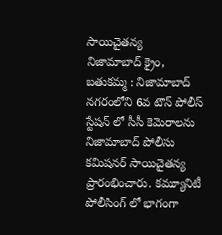సాయిచైతన్య
నిజామాబాద్ క్రైం, బతుకమ్మ : నిజామాబాద్ నగరంలోని 6వ టౌన్ పోలీస్ స్టేషన్ లో సీసీ కెమెరాలను నిజామాబాద్ పోలీసు కమిషనర్ సాయిచైతన్య ప్రారంభించారు. కమ్యూనిటీ పోలీసింగ్ లో భాగంగా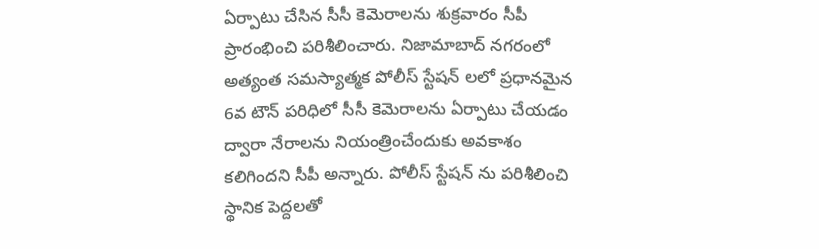ఏర్పాటు చేసిన సీసీ కెమెరాలను శుక్రవారం సీపీ ప్రారంభించి పరిశీలించారు. నిజామాబాద్ నగరంలో అత్యంత సమస్యాత్మక పోలీస్ స్టేషన్ లలో ప్రధానమైన 6వ టౌన్ పరిధిలో సీసీ కెమెరాలను ఏర్పాటు చేయడం ద్వారా నేరాలను నియంత్రించేందుకు అవకాశం కలిగిందని సీపీ అన్నారు. పోలీస్ స్టేషన్ ను పరిశీలించి స్థానిక పెద్దలతో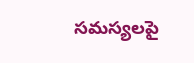సమస్యలపై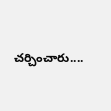చర్చించారు....